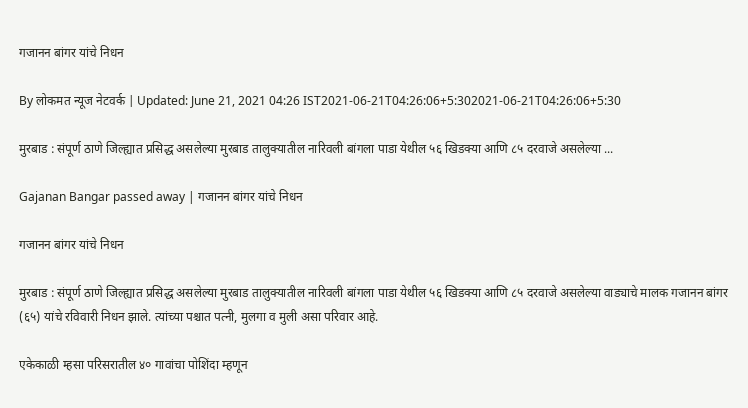गजानन बांगर यांचे निधन

By लोकमत न्यूज नेटवर्क | Updated: June 21, 2021 04:26 IST2021-06-21T04:26:06+5:302021-06-21T04:26:06+5:30

मुरबाड : संपूर्ण ठाणे जिल्ह्यात प्रसिद्ध असलेल्या मुरबाड तालुक्यातील नारिवली बांगला पाडा येथील ५६ खिडक्या आणि ८५ दरवाजे असलेल्या ...

Gajanan Bangar passed away | गजानन बांगर यांचे निधन

गजानन बांगर यांचे निधन

मुरबाड : संपूर्ण ठाणे जिल्ह्यात प्रसिद्ध असलेल्या मुरबाड तालुक्यातील नारिवली बांगला पाडा येथील ५६ खिडक्या आणि ८५ दरवाजे असलेल्या वाड्याचे मालक गजानन बांगर (६५) यांचे रविवारी निधन झाले. त्यांच्या पश्चात पत्नी, मुलगा व मुली असा परिवार आहे.

एकेकाळी म्हसा परिसरातील ४० गावांचा पोशिंदा म्हणून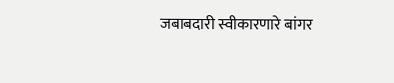जबाबदारी स्वीकारणारे बांगर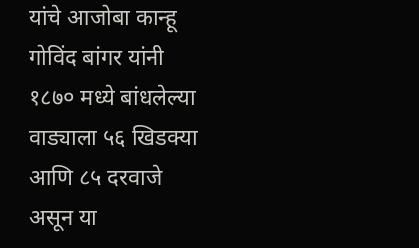यांचे आजोबा कान्हू गोविंद बांगर यांनी १८७० मध्ये बांधलेल्या वाड्याला ५६ खिडक्या आणि ८५ दरवाजे असून या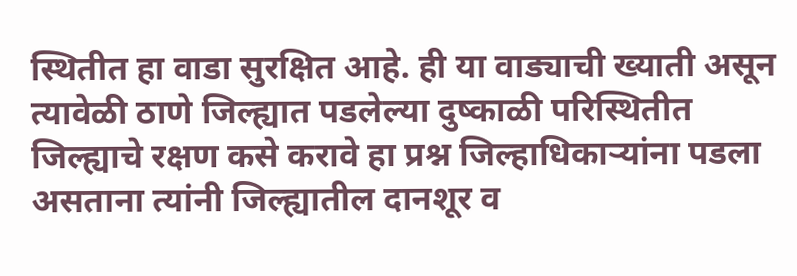स्थितीत हा वाडा सुरक्षित आहे. ही या वाड्याची ख्याती असून त्यावेळी ठाणे जिल्ह्यात पडलेल्या दुष्काळी परिस्थितीत जिल्ह्याचे रक्षण कसे करावे हा प्रश्न जिल्हाधिकाऱ्यांना पडला असताना त्यांनी जिल्ह्यातील दानशूर व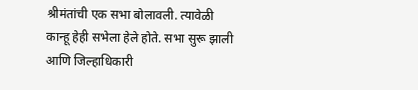श्रीमंतांची एक सभा बोलावली. त्यावेळी कान्हू हेही सभेला हेले होते. सभा सुरू झाली आणि जिल्हाधिकारी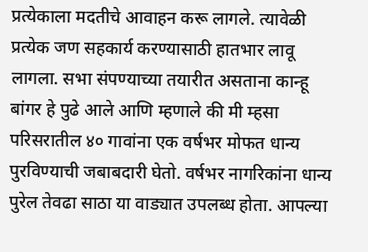प्रत्येकाला मदतीचे आवाहन करू लागले. त्यावेळी प्रत्येक जण सहकार्य करण्यासाठी हातभार लावू लागला. सभा संपण्याच्या तयारीत असताना कान्हू बांगर हे पुढे आले आणि म्हणाले की मी म्हसा परिसरातील ४० गावांना एक वर्षभर मोफत धान्य पुरविण्याची जबाबदारी घेतो. वर्षभर नागरिकांना धान्य पुरेल तेवढा साठा या वाड्यात उपलब्ध होता. आपल्या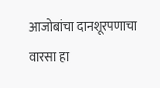आजोबांचा दानशूरपणाचा वारसा हा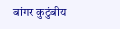बांगर कुटुंबीय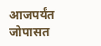आजपर्यंत जोपासत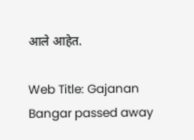आले आहेत.

Web Title: Gajanan Bangar passed away